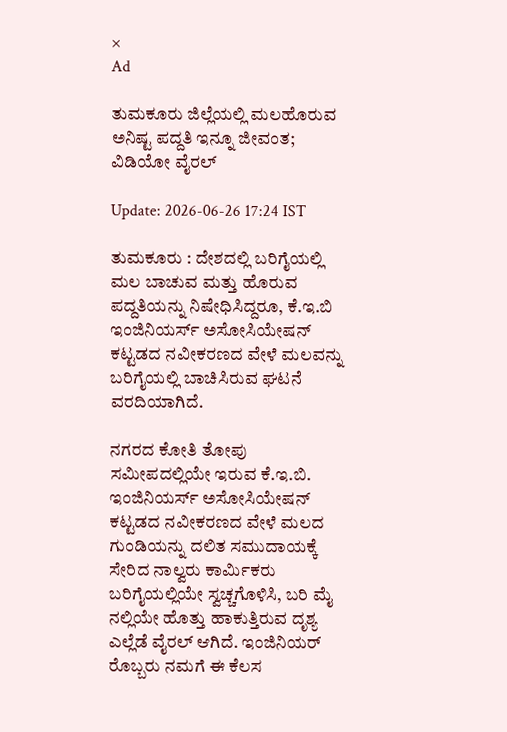×
Ad

ತುಮಕೂರು ಜಿಲ್ಲೆಯಲ್ಲಿ ಮಲಹೊರುವ ಅನಿಷ್ಟ ಪದ್ದತಿ ಇನ್ನೂ ಜೀವಂತ; ವಿಡಿಯೋ ವೈರಲ್‌

Update: 2026-06-26 17:24 IST

ತುಮಕೂರು : ದೇಶದಲ್ಲಿ ಬರಿಗೈಯಲ್ಲಿ ಮಲ ಬಾಚುವ ಮತ್ತು ಹೊರುವ ಪದ್ದತಿಯನ್ನು ನಿಷೇಧಿಸಿದ್ದರೂ, ಕೆ.ಇ.ಬಿ ಇಂಜಿನಿಯರ್ಸ್ ಅಸೋಸಿಯೇಷನ್ ಕಟ್ಟಡದ ನವೀಕರಣದ ವೇಳೆ ಮಲವನ್ನು ಬರಿಗೈಯಲ್ಲಿ ಬಾಚಿಸಿರುವ ಘಟನೆ ವರದಿಯಾಗಿದೆ.

ನಗರದ ಕೋತಿ ತೋಪು ಸಮೀಪದಲ್ಲಿಯೇ ಇರುವ ಕೆ.ಇ.ಬಿ. ಇಂಜಿನಿಯರ್ಸ್ ಅಸೋಸಿಯೇಷನ್ ಕಟ್ಟಡದ ನವೀಕರಣದ ವೇಳೆ ಮಲದ ಗುಂಡಿಯನ್ನು ದಲಿತ ಸಮುದಾಯಕ್ಕೆ ಸೇರಿದ ನಾಲ್ವರು ಕಾರ್ಮಿಕರು ಬರಿಗೈಯಲ್ಲಿಯೇ ಸ್ವಚ್ಚಗೊಳಿಸಿ, ಬರಿ ಮೈ ನಲ್ಲಿಯೇ ಹೊತ್ತು ಹಾಕುತ್ತಿರುವ ದೃಶ್ಯ ಎಲ್ಲೆಡೆ ವೈರಲ್ ಆಗಿದೆ. ಇಂಜಿನಿಯರ್ ರೊಬ್ಬರು ನಮಗೆ ಈ ಕೆಲಸ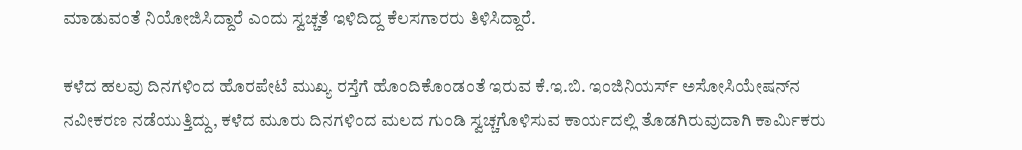ಮಾಡುವಂತೆ ನಿಯೋಜಿಸಿದ್ದಾರೆ ಎಂದು ಸ್ವಚ್ಚತೆ ಇಳಿದಿದ್ದ ಕೆಲಸಗಾರರು ತಿಳಿಸಿದ್ದಾರೆ.

ಕಳೆದ ಹಲವು ದಿನಗಳಿಂದ ಹೊರಪೇಟೆ ಮುಖ್ಯ ರಸ್ತೆಗೆ ಹೊಂದಿಕೊಂಡಂತೆ ಇರುವ ಕೆ.ಇ.ಬಿ. ಇಂಜಿನಿಯರ್ಸ್ ಅಸೋಸಿಯೇಷನ್‍ನ ನವೀಕರಣ ನಡೆಯುತ್ತಿದ್ದು, ಕಳೆದ ಮೂರು ದಿನಗಳಿಂದ ಮಲದ ಗುಂಡಿ ಸ್ವಚ್ಚಗೊಳಿಸುವ ಕಾರ್ಯದಲ್ಲಿ ತೊಡಗಿರುವುದಾಗಿ ಕಾರ್ಮಿಕರು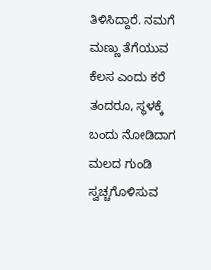ತಿಳಿಸಿದ್ದಾರೆ. ನಮಗೆ ಮಣ್ಣು ತೆಗೆಯುವ ಕೆಲಸ ಎಂದು ಕರೆ ತಂದರೂ, ಸ್ಥಳಕ್ಕೆ ಬಂದು ನೋಡಿದಾಗ ಮಲದ ಗುಂಡಿ ಸ್ವಚ್ಚಗೊಳಿಸುವ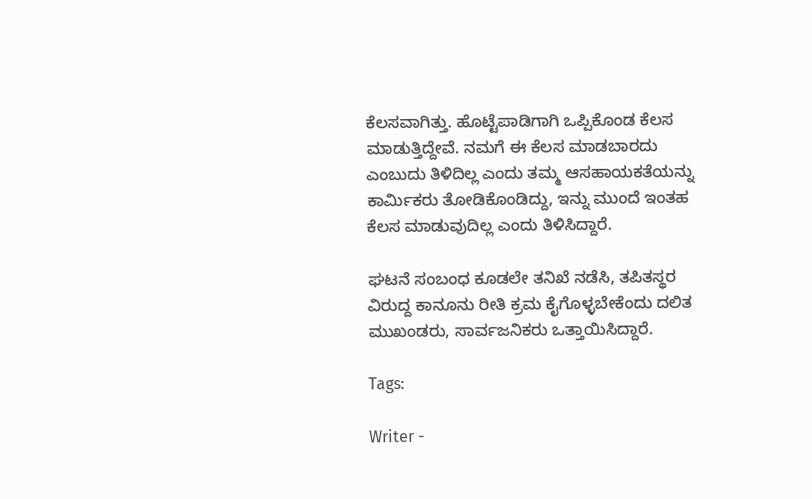ಕೆಲಸವಾಗಿತ್ತು. ಹೊಟ್ಟೆಪಾಡಿಗಾಗಿ ಒಪ್ಪಿಕೊಂಡ ಕೆಲಸ ಮಾಡುತ್ತಿದ್ದೇವೆ. ನಮಗೆ ಈ ಕೆಲಸ ಮಾಡಬಾರದು ಎಂಬುದು ತಿಳಿದಿಲ್ಲ ಎಂದು ತಮ್ಮ ಆಸಹಾಯಕತೆಯನ್ನು ಕಾರ್ಮಿಕರು ತೋಡಿಕೊಂಡಿದ್ದು, ಇನ್ನು ಮುಂದೆ ಇಂತಹ ಕೆಲಸ ಮಾಡುವುದಿಲ್ಲ ಎಂದು ತಿಳಿಸಿದ್ದಾರೆ.

ಘಟನೆ ಸಂಬಂಧ ಕೂಡಲೇ ತನಿಖೆ ನಡೆಸಿ, ತಪಿತಸ್ಥರ ವಿರುದ್ದ ಕಾನೂನು ರೀತಿ ಕ್ರಮ ಕೈಗೊಳ್ಳಬೇಕೆಂದು ದಲಿತ ಮುಖಂಡರು, ಸಾರ್ವಜನಿಕರು ಒತ್ತಾಯಿಸಿದ್ದಾರೆ.

Tags:

Writer -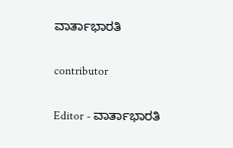ವಾರ್ತಾಭಾರತಿ

contributor

Editor - ವಾರ್ತಾಭಾರತಿ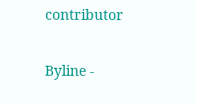contributor

Byline -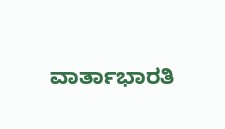ವಾರ್ತಾಭಾರತಿ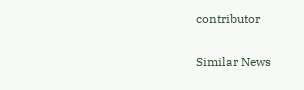contributor

Similar News